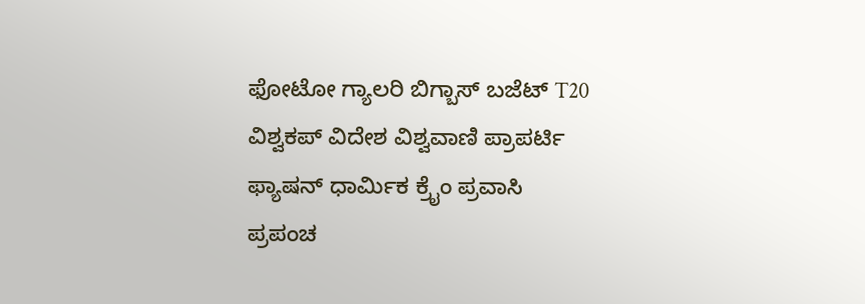ಫೋಟೋ ಗ್ಯಾಲರಿ ಬಿಗ್ಬಾಸ್ ಬಜೆಟ್ T20 ವಿಶ್ವಕಪ್ ವಿದೇಶ ವಿಶ್ವವಾಣಿ ಪ್ರಾಪರ್ಟಿ ಫ್ಯಾಷನ್ ಧಾರ್ಮಿಕ ಕ್ರೈಂ ಪ್ರವಾಸಿ ಪ್ರಪಂಚ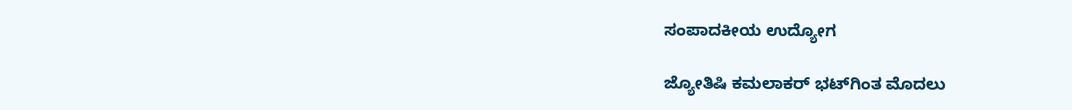ಸಂಪಾದಕೀಯ ಉದ್ಯೋಗ

ಜ್ಯೋತಿಷಿ ಕಮಲಾಕರ್ ಭಟ್‌ಗಿಂತ ಮೊದಲು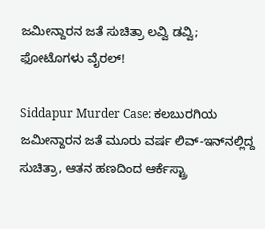ಜಮೀನ್ದಾರನ ಜತೆ ಸುಚಿತ್ರಾ ಲವ್ವಿ ಡವ್ವಿ; ಫೋಟೊಗಳು ವೈರಲ್‌!

Siddapur Murder Case: ಕಲಬುರಗಿಯ ಜಮೀನ್ದಾರನ ಜತೆ ಮೂರು ವರ್ಷ ಲಿವ್-ಇನ್‌ನಲ್ಲಿದ್ದ ಸುಚಿತ್ರಾ, ಆತನ ಹಣದಿಂದ ಆರ್ಕೆಸ್ಟ್ರಾ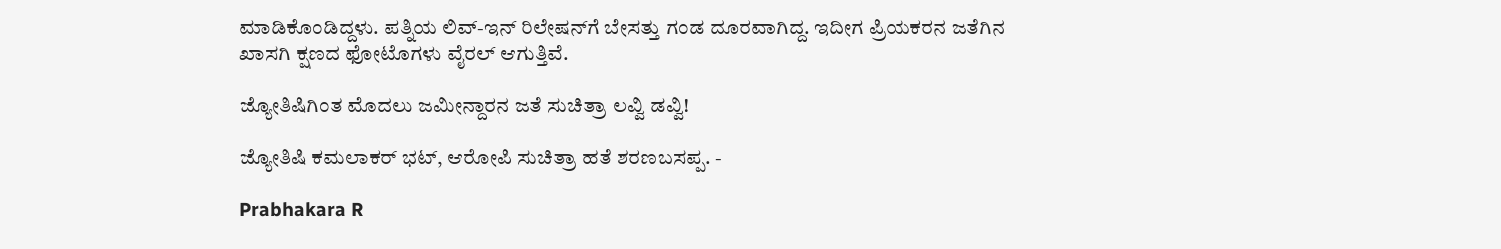ಮಾಡಿಕೊಂಡಿದ್ದಳು. ಪತ್ನಿಯ ಲಿವ್‌-ಇನ್‌ ರಿಲೇಷನ್‌ಗೆ ಬೇಸತ್ತು ಗಂಡ ದೂರವಾಗಿದ್ದ. ಇದೀಗ ಪ್ರಿಯಕರನ ಜತೆಗಿನ ಖಾಸಗಿ ಕ್ಷಣದ ಫೋಟೊಗಳು ವೈರಲ್‌ ಆಗುತ್ತಿವೆ.

ಜ್ಯೋತಿಷಿಗಿಂತ ಮೊದಲು ಜಮೀನ್ದಾರನ ಜತೆ ಸುಚಿತ್ರಾ ಲವ್ವಿ ಡವ್ವಿ!

ಜ್ಯೋತಿಷಿ ಕಮಲಾಕರ್‌ ಭಟ್‌, ಆರೋಪಿ ಸುಚಿತ್ರಾ ಹತೆ ಶರಣಬಸಪ್ಪ. -

Prabhakara R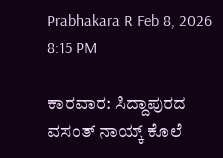Prabhakara R Feb 8, 2026 8:15 PM

ಕಾರವಾರ: ಸಿದ್ದಾಪುರದ ವಸಂತ್‌ ನಾಯ್ಕ್‌ ಕೊಲೆ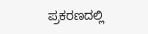ಪ್ರಕರಣದಲ್ಲಿ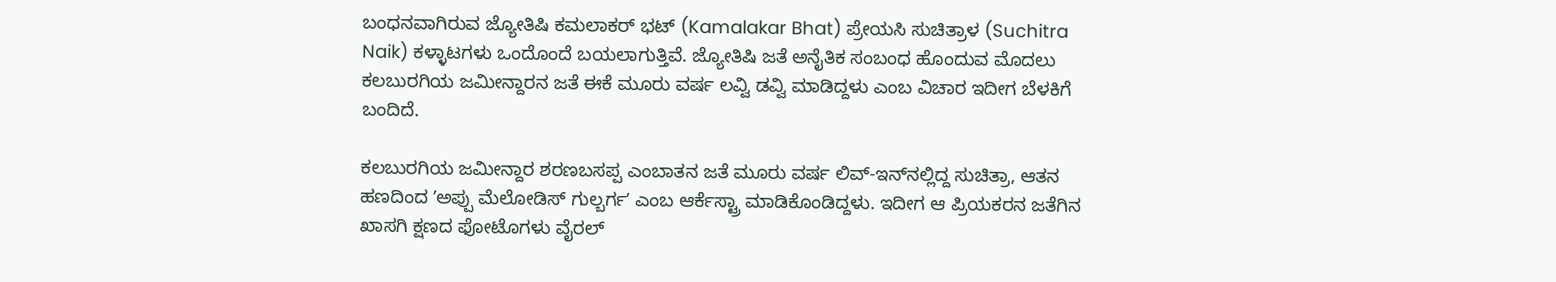ಬಂಧನವಾಗಿರುವ ಜ್ಯೋತಿಷಿ ಕಮಲಾಕರ್‌ ಭಟ್‌ (Kamalakar Bhat) ಪ್ರೇಯಸಿ ಸುಚಿತ್ರಾಳ (Suchitra Naik) ಕಳ್ಳಾಟಗಳು ಒಂದೊಂದೆ ಬಯಲಾಗುತ್ತಿವೆ. ಜ್ಯೋತಿಷಿ ಜತೆ ಅನೈತಿಕ ಸಂಬಂಧ ಹೊಂದುವ ಮೊದಲು ಕಲಬುರಗಿಯ ಜಮೀನ್ದಾರನ ಜತೆ ಈಕೆ ಮೂರು ವರ್ಷ ಲವ್ವಿ ಡವ್ವಿ ಮಾಡಿದ್ದಳು ಎಂಬ ವಿಚಾರ ಇದೀಗ ಬೆಳಕಿಗೆ ಬಂದಿದೆ.

ಕಲಬುರಗಿಯ ಜಮೀನ್ದಾರ ಶರಣಬಸಪ್ಪ ಎಂಬಾತನ ಜತೆ ಮೂರು ವರ್ಷ ಲಿವ್-ಇನ್‌ನಲ್ಲಿದ್ದ ಸುಚಿತ್ರಾ, ಆತನ ಹಣದಿಂದ ʼಅಪ್ಪು ಮೆಲೋಡಿಸ್ ಗುಲ್ಬರ್ಗʼ ಎಂಬ ಆರ್ಕೆಸ್ಟ್ರಾ ಮಾಡಿಕೊಂಡಿದ್ದಳು. ಇದೀಗ ಆ ಪ್ರಿಯಕರನ ಜತೆಗಿನ ಖಾಸಗಿ ಕ್ಷಣದ ಫೋಟೊಗಳು ವೈರಲ್‌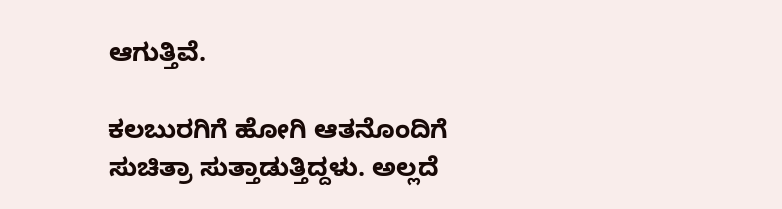ಆಗುತ್ತಿವೆ.

ಕಲಬುರಗಿಗೆ ಹೋಗಿ ಆತನೊಂದಿಗೆ ಸುಚಿತ್ರಾ ಸುತ್ತಾಡುತ್ತಿದ್ದಳು. ಅಲ್ಲದೆ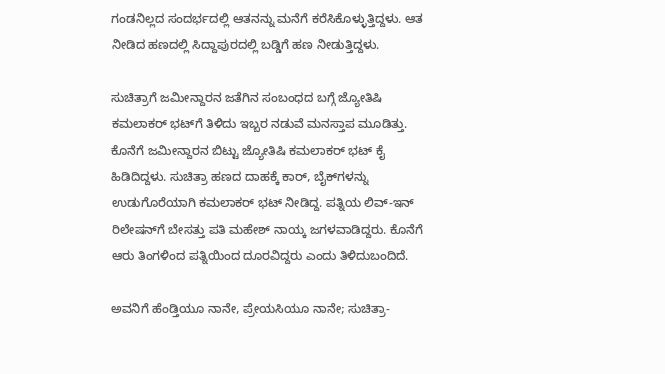ಗಂಡನಿಲ್ಲದ ಸಂದರ್ಭದಲ್ಲಿ ಆತನನ್ನು ಮನೆಗೆ ಕರೆಸಿಕೊಳ್ಳುತ್ತಿದ್ದಳು. ಆತ ನೀಡಿದ ಹಣದಲ್ಲಿ ಸಿದ್ದಾಪುರದಲ್ಲಿ ಬಡ್ಡಿಗೆ ಹಣ ನೀಡುತ್ತಿದ್ದಳು.

ಸುಚಿತ್ರಾಗೆ ಜಮೀನ್ದಾರನ ಜತೆಗಿನ ಸಂಬಂಧದ ಬಗ್ಗೆ ಜ್ಯೋತಿಷಿ ಕಮಲಾಕರ್ ಭಟ್‌ಗೆ ತಿಳಿದು ಇಬ್ಬರ ನಡುವೆ ಮನಸ್ತಾಪ ಮೂಡಿತ್ತು. ಕೊನೆಗೆ ಜಮೀನ್ದಾರನ ಬಿಟ್ಟು ಜ್ಯೋತಿಷಿ ಕಮಲಾಕರ್ ಭಟ್ ಕೈ ಹಿಡಿದಿದ್ದಳು. ಸುಚಿತ್ರಾ ಹಣದ ದಾಹಕ್ಕೆ ಕಾರ್, ಬೈಕ್‌ಗಳನ್ನು ಉಡುಗೊರೆಯಾಗಿ ಕಮಲಾಕರ್ ಭಟ್ ನೀಡಿದ್ದ. ಪತ್ನಿಯ ಲಿವ್‌-ಇನ್‌ ರಿಲೇಷನ್‌ಗೆ ಬೇಸತ್ತು ಪತಿ ಮಹೇಶ್ ನಾಯ್ಕ ಜಗಳವಾಡಿದ್ದರು. ಕೊನೆಗೆ ಆರು ತಿಂಗಳಿಂದ ಪತ್ನಿಯಿಂದ ದೂರವಿದ್ದರು ಎಂದು ತಿಳಿದುಬಂದಿದೆ.

ಅವನಿಗೆ ಹೆಂಡ್ತಿಯೂ ನಾನೇ, ಪ್ರೇಯಸಿಯೂ ನಾನೇ; ಸುಚಿತ್ರಾ-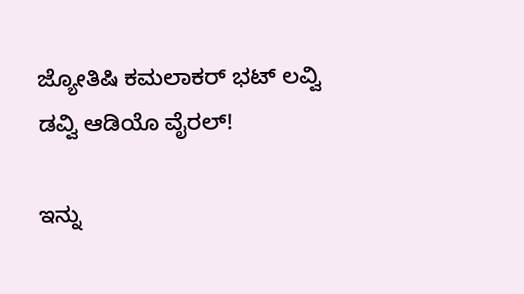ಜ್ಯೋತಿಷಿ ಕಮಲಾಕರ್‌‌ ಭಟ್‌‌ ಲವ್ವಿ ಡವ್ವಿ ಆಡಿಯೊ ವೈರಲ್‌!

ಇನ್ನು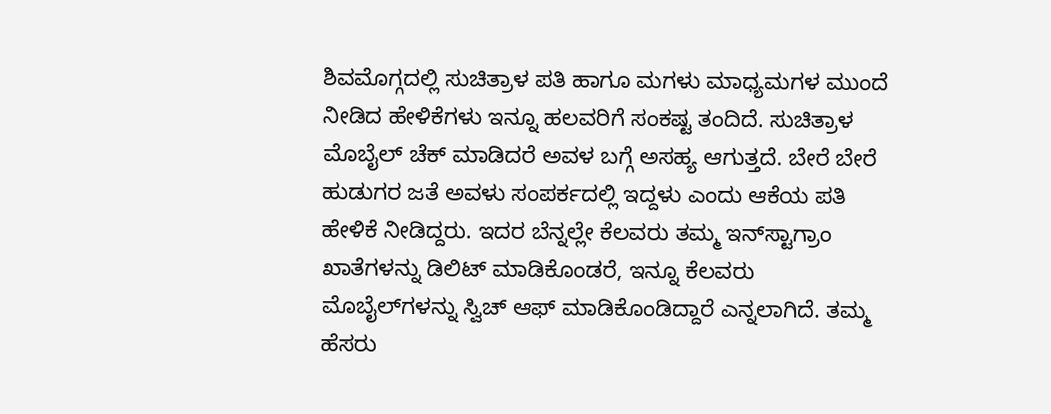ಶಿವಮೊಗ್ಗದಲ್ಲಿ ಸುಚಿತ್ರಾಳ ಪತಿ ಹಾಗೂ ಮಗಳು ಮಾಧ್ಯಮಗಳ ಮುಂದೆ ನೀಡಿದ ಹೇಳಿಕೆಗಳು ಇನ್ನೂ ಹಲವರಿಗೆ ಸಂಕಷ್ಟ ತಂದಿದೆ. ಸುಚಿತ್ರಾಳ ಮೊಬೈಲ್ ಚೆಕ್ ಮಾಡಿದರೆ ಅವಳ ಬಗ್ಗೆ ಅಸಹ್ಯ ಆಗುತ್ತದೆ. ಬೇರೆ ಬೇರೆ ಹುಡುಗರ ಜತೆ ಅವಳು ಸಂಪರ್ಕದಲ್ಲಿ ಇದ್ದಳು ಎಂದು ಆಕೆಯ ಪತಿ ಹೇಳಿಕೆ ನೀಡಿದ್ದರು. ಇದರ ಬೆನ್ನಲ್ಲೇ ಕೆಲವರು ತಮ್ಮ ಇನ್‌ಸ್ಟಾಗ್ರಾಂ ಖಾತೆಗಳನ್ನು ಡಿಲಿಟ್ ಮಾಡಿಕೊಂಡರೆ, ಇನ್ನೂ ಕೆಲವರು ಮೊಬೈಲ್‌ಗಳನ್ನು ಸ್ವಿಚ್ ಆಫ್ ಮಾಡಿಕೊಂಡಿದ್ದಾರೆ ಎನ್ನಲಾಗಿದೆ. ತಮ್ಮ ಹೆಸರು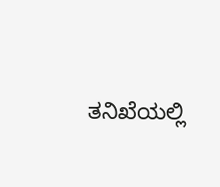ತನಿಖೆಯಲ್ಲಿ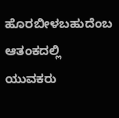ಹೊರಬೀಳಬಹುದೆಂಬ ಆತಂಕದಲ್ಲಿ ಯುವಕರು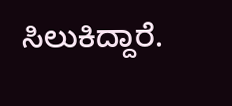ಸಿಲುಕಿದ್ದಾರೆ.